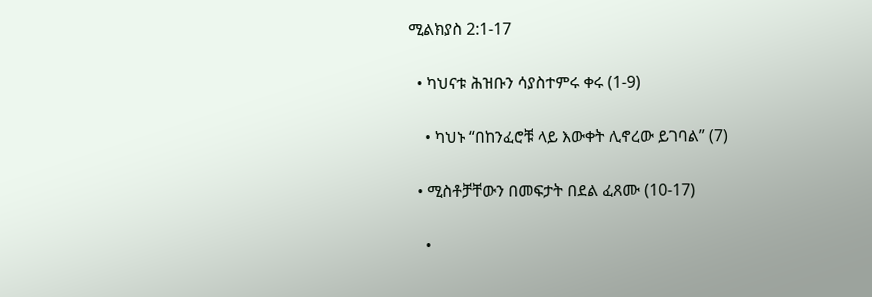ሚልክያስ 2:1-17

  • ካህናቱ ሕዝቡን ሳያስተምሩ ቀሩ (1-9)

    • ካህኑ “በከንፈሮቹ ላይ እውቀት ሊኖረው ይገባል” (7)

  • ሚስቶቻቸውን በመፍታት በደል ፈጸሙ (10-17)

    •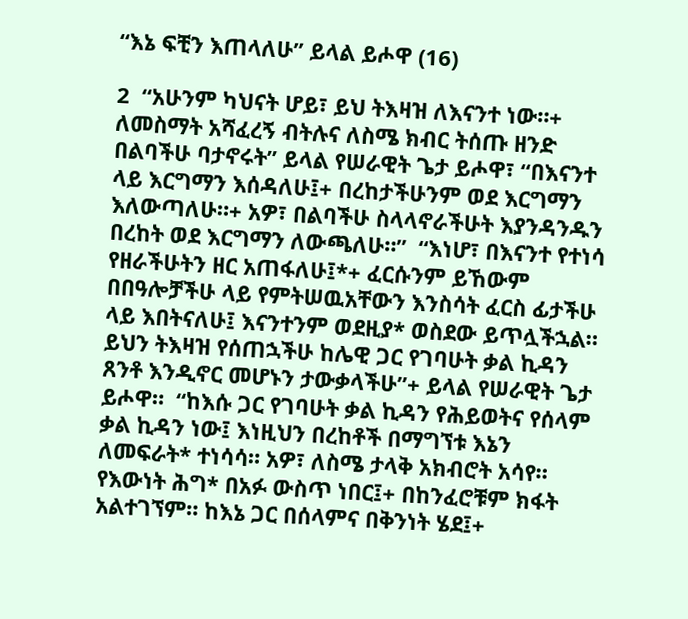“እኔ ፍቺን እጠላለሁ” ይላል ይሖዋ (16)

2  “አሁንም ካህናት ሆይ፣ ይህ ትእዛዝ ለእናንተ ነው።+  ለመስማት አሻፈረኝ ብትሉና ለስሜ ክብር ትሰጡ ዘንድ በልባችሁ ባታኖሩት” ይላል የሠራዊት ጌታ ይሖዋ፣ “በእናንተ ላይ እርግማን እሰዳለሁ፤+ በረከታችሁንም ወደ እርግማን እለውጣለሁ።+ አዎ፣ በልባችሁ ስላላኖራችሁት እያንዳንዱን በረከት ወደ እርግማን ለውጫለሁ።”  “እነሆ፣ በእናንተ የተነሳ የዘራችሁትን ዘር አጠፋለሁ፤*+ ፈርሱንም ይኸውም በበዓሎቻችሁ ላይ የምትሠዉአቸውን እንስሳት ፈርስ ፊታችሁ ላይ እበትናለሁ፤ እናንተንም ወደዚያ* ወስደው ይጥሏችኋል።  ይህን ትእዛዝ የሰጠኋችሁ ከሌዊ ጋር የገባሁት ቃል ኪዳን ጸንቶ እንዲኖር መሆኑን ታውቃላችሁ”+ ይላል የሠራዊት ጌታ ይሖዋ።  “ከእሱ ጋር የገባሁት ቃል ኪዳን የሕይወትና የሰላም ቃል ኪዳን ነው፤ እነዚህን በረከቶች በማግኘቱ እኔን ለመፍራት* ተነሳሳ። አዎ፣ ለስሜ ታላቅ አክብሮት አሳየ።  የእውነት ሕግ* በአፉ ውስጥ ነበር፤+ በከንፈሮቹም ክፋት አልተገኘም። ከእኔ ጋር በሰላምና በቅንነት ሄደ፤+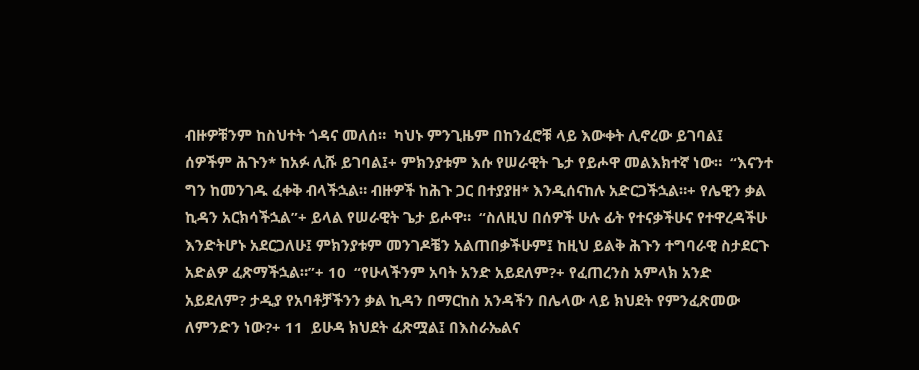ብዙዎቹንም ከስህተት ጎዳና መለሰ።  ካህኑ ምንጊዜም በከንፈሮቹ ላይ እውቀት ሊኖረው ይገባል፤ ሰዎችም ሕጉን* ከአፉ ሊሹ ይገባል፤+ ምክንያቱም እሱ የሠራዊት ጌታ የይሖዋ መልእክተኛ ነው።  “እናንተ ግን ከመንገዱ ፈቀቅ ብላችኋል። ብዙዎች ከሕጉ ጋር በተያያዘ* እንዲሰናከሉ አድርጋችኋል።+ የሌዊን ቃል ኪዳን አርክሳችኋል”+ ይላል የሠራዊት ጌታ ይሖዋ።  “ስለዚህ በሰዎች ሁሉ ፊት የተናቃችሁና የተዋረዳችሁ እንድትሆኑ አደርጋለሁ፤ ምክንያቱም መንገዶቼን አልጠበቃችሁም፤ ከዚህ ይልቅ ሕጉን ተግባራዊ ስታደርጉ አድልዎ ፈጽማችኋል።”+ 10  “የሁላችንም አባት አንድ አይደለም?+ የፈጠረንስ አምላክ አንድ አይደለም? ታዲያ የአባቶቻችንን ቃል ኪዳን በማርከስ አንዳችን በሌላው ላይ ክህደት የምንፈጽመው ለምንድን ነው?+ 11  ይሁዳ ክህደት ፈጽሟል፤ በእስራኤልና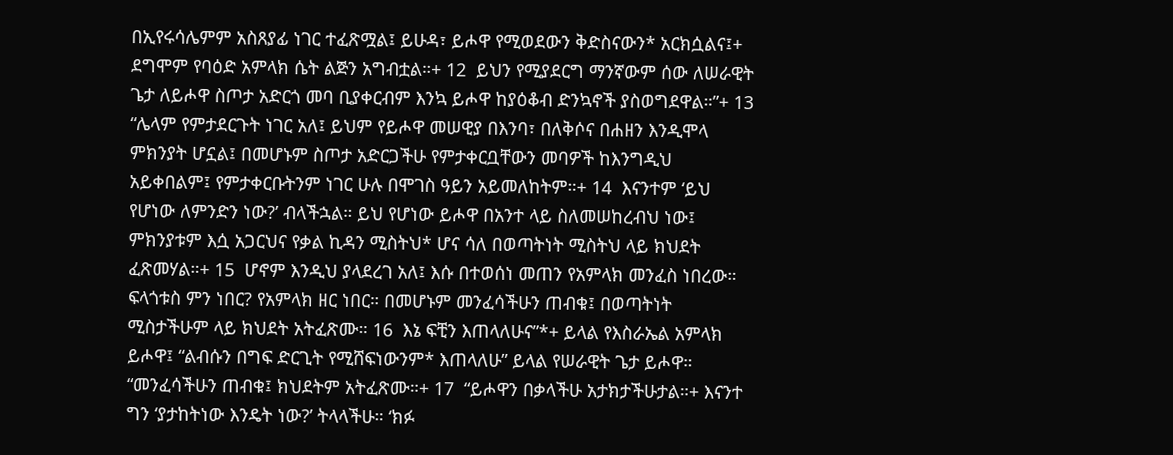በኢየሩሳሌምም አስጸያፊ ነገር ተፈጽሟል፤ ይሁዳ፣ ይሖዋ የሚወደውን ቅድስናውን* አርክሷልና፤+ ደግሞም የባዕድ አምላክ ሴት ልጅን አግብቷል።+ 12  ይህን የሚያደርግ ማንኛውም ሰው ለሠራዊት ጌታ ለይሖዋ ስጦታ አድርጎ መባ ቢያቀርብም እንኳ ይሖዋ ከያዕቆብ ድንኳኖች ያስወግደዋል።”+ 13  “ሌላም የምታደርጉት ነገር አለ፤ ይህም የይሖዋ መሠዊያ በእንባ፣ በለቅሶና በሐዘን እንዲሞላ ምክንያት ሆኗል፤ በመሆኑም ስጦታ አድርጋችሁ የምታቀርቧቸውን መባዎች ከእንግዲህ አይቀበልም፤ የምታቀርቡትንም ነገር ሁሉ በሞገስ ዓይን አይመለከትም።+ 14  እናንተም ‘ይህ የሆነው ለምንድን ነው?’ ብላችኋል። ይህ የሆነው ይሖዋ በአንተ ላይ ስለመሠከረብህ ነው፤ ምክንያቱም እሷ አጋርህና የቃል ኪዳን ሚስትህ* ሆና ሳለ በወጣትነት ሚስትህ ላይ ክህደት ፈጽመሃል።+ 15  ሆኖም እንዲህ ያላደረገ አለ፤ እሱ በተወሰነ መጠን የአምላክ መንፈስ ነበረው። ፍላጎቱስ ምን ነበር? የአምላክ ዘር ነበር። በመሆኑም መንፈሳችሁን ጠብቁ፤ በወጣትነት ሚስታችሁም ላይ ክህደት አትፈጽሙ። 16  እኔ ፍቺን እጠላለሁና”*+ ይላል የእስራኤል አምላክ ይሖዋ፤ “ልብሱን በግፍ ድርጊት የሚሸፍነውንም* እጠላለሁ” ይላል የሠራዊት ጌታ ይሖዋ። “መንፈሳችሁን ጠብቁ፤ ክህደትም አትፈጽሙ።+ 17  “ይሖዋን በቃላችሁ አታክታችሁታል።+ እናንተ ግን ‘ያታከትነው እንዴት ነው?’ ትላላችሁ። ‘ክፉ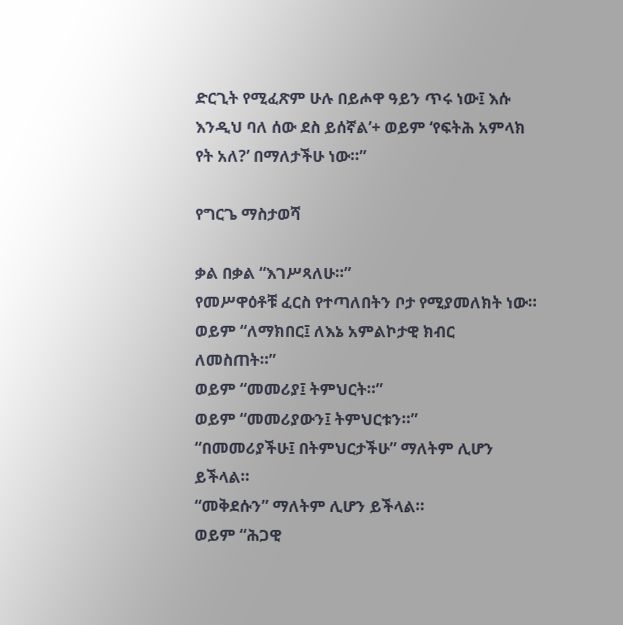ድርጊት የሚፈጽም ሁሉ በይሖዋ ዓይን ጥሩ ነው፤ እሱ እንዲህ ባለ ሰው ደስ ይሰኛል’+ ወይም ‘የፍትሕ አምላክ የት አለ?’ በማለታችሁ ነው።”

የግርጌ ማስታወሻ

ቃል በቃል “እገሥጻለሁ።”
የመሥዋዕቶቹ ፈርስ የተጣለበትን ቦታ የሚያመለክት ነው።
ወይም “ለማክበር፤ ለእኔ አምልኮታዊ ክብር ለመስጠት።”
ወይም “መመሪያ፤ ትምህርት።”
ወይም “መመሪያውን፤ ትምህርቱን።”
“በመመሪያችሁ፤ በትምህርታችሁ” ማለትም ሊሆን ይችላል።
“መቅደሱን” ማለትም ሊሆን ይችላል።
ወይም “ሕጋዊ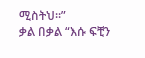ሚስትህ።”
ቃል በቃል “እሱ ፍቺን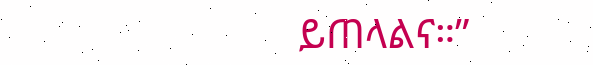ይጠላልና።”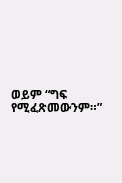ወይም “ግፍ የሚፈጽመውንም።”